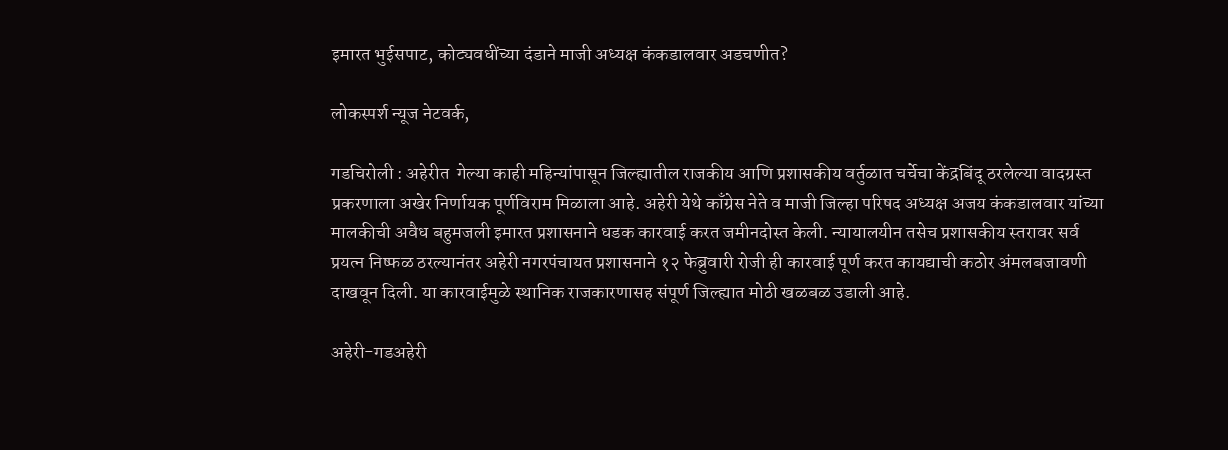इमारत भुईसपाट, कोट्यवधींच्या दंडाने माजी अध्यक्ष कंकडालवार अडचणीत?

लोकस्पर्श न्यूज नेटवर्क,

गडचिरोली : अहेरीत  गेल्या काही महिन्यांपासून जिल्ह्यातील राजकीय आणि प्रशासकीय वर्तुळात चर्चेचा केंद्रबिंदू ठरलेल्या वादग्रस्त प्रकरणाला अखेर निर्णायक पूर्णविराम मिळाला आहे. अहेरी येथे काँग्रेस नेते व माजी जिल्हा परिषद अध्यक्ष अजय कंकडालवार यांच्या मालकीची अवैध बहुमजली इमारत प्रशासनाने धडक कारवाई करत जमीनदोस्त केली. न्यायालयीन तसेच प्रशासकीय स्तरावर सर्व प्रयत्न निष्फळ ठरल्यानंतर अहेरी नगरपंचायत प्रशासनाने १२ फेब्रुवारी रोजी ही कारवाई पूर्ण करत कायद्याची कठोर अंमलबजावणी दाखवून दिली. या कारवाईमुळे स्थानिक राजकारणासह संपूर्ण जिल्ह्यात मोठी खळबळ उडाली आहे.

अहेरी-गडअहेरी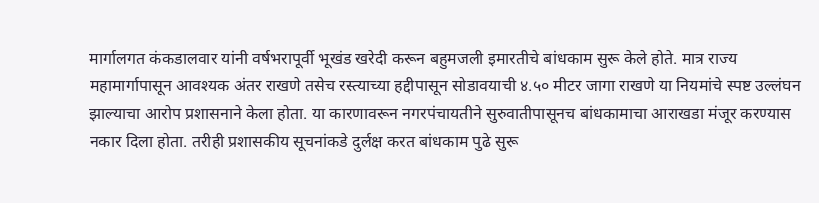मार्गालगत कंकडालवार यांनी वर्षभरापूर्वी भूखंड खरेदी करून बहुमजली इमारतीचे बांधकाम सुरू केले होते. मात्र राज्य महामार्गापासून आवश्यक अंतर राखणे तसेच रस्त्याच्या हद्दीपासून सोडावयाची ४.५० मीटर जागा राखणे या नियमांचे स्पष्ट उल्लंघन झाल्याचा आरोप प्रशासनाने केला होता. या कारणावरून नगरपंचायतीने सुरुवातीपासूनच बांधकामाचा आराखडा मंजूर करण्यास नकार दिला होता. तरीही प्रशासकीय सूचनांकडे दुर्लक्ष करत बांधकाम पुढे सुरू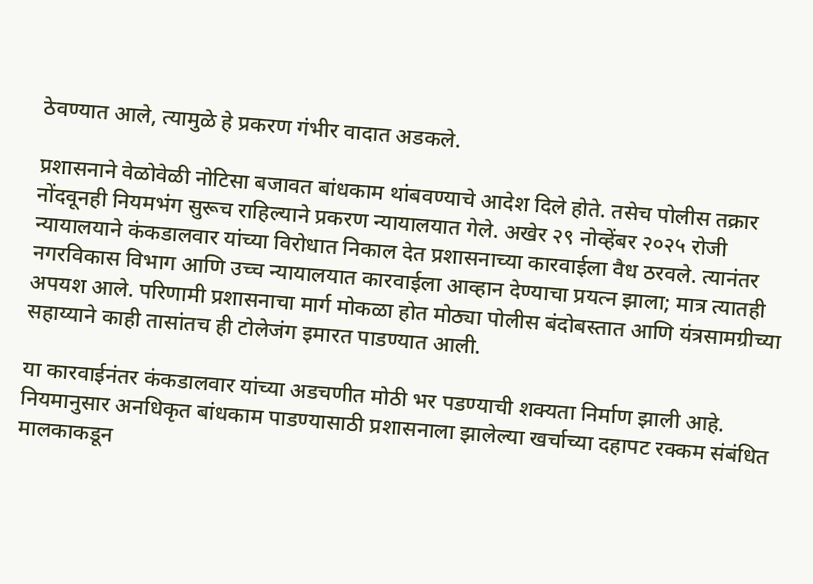ठेवण्यात आले, त्यामुळे हे प्रकरण गंभीर वादात अडकले.

प्रशासनाने वेळोवेळी नोटिसा बजावत बांधकाम थांबवण्याचे आदेश दिले होते. तसेच पोलीस तक्रार नोंदवूनही नियमभंग सुरूच राहिल्याने प्रकरण न्यायालयात गेले. अखेर २९ नोव्हेंबर २०२५ रोजी न्यायालयाने कंकडालवार यांच्या विरोधात निकाल देत प्रशासनाच्या कारवाईला वैध ठरवले. त्यानंतर नगरविकास विभाग आणि उच्च न्यायालयात कारवाईला आव्हान देण्याचा प्रयत्न झाला; मात्र त्यातही अपयश आले. परिणामी प्रशासनाचा मार्ग मोकळा होत मोठ्या पोलीस बंदोबस्तात आणि यंत्रसामग्रीच्या सहाय्याने काही तासांतच ही टोलेजंग इमारत पाडण्यात आली.

या कारवाईनंतर कंकडालवार यांच्या अडचणीत मोठी भर पडण्याची शक्यता निर्माण झाली आहे. नियमानुसार अनधिकृत बांधकाम पाडण्यासाठी प्रशासनाला झालेल्या खर्चाच्या दहापट रक्कम संबंधित मालकाकडून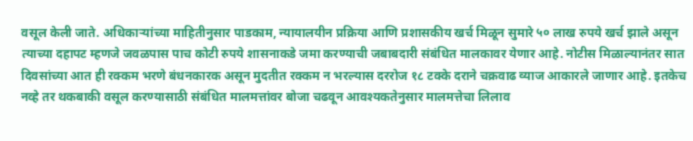वसूल केली जाते. अधिकाऱ्यांच्या माहितीनुसार पाडकाम, न्यायालयीन प्रक्रिया आणि प्रशासकीय खर्च मिळून सुमारे ५० लाख रुपये खर्च झाले असून त्याच्या दहापट म्हणजे जवळपास पाच कोटी रुपये शासनाकडे जमा करण्याची जबाबदारी संबंधित मालकावर येणार आहे. नोटीस मिळाल्यानंतर सात दिवसांच्या आत ही रक्कम भरणे बंधनकारक असून मुदतीत रक्कम न भरल्यास दररोज १८ टक्के दराने चक्रवाढ व्याज आकारले जाणार आहे. इतकेच नव्हे तर थकबाकी वसूल करण्यासाठी संबंधित मालमत्तांवर बोजा चढवून आवश्यकतेनुसार मालमत्तेचा लिलाव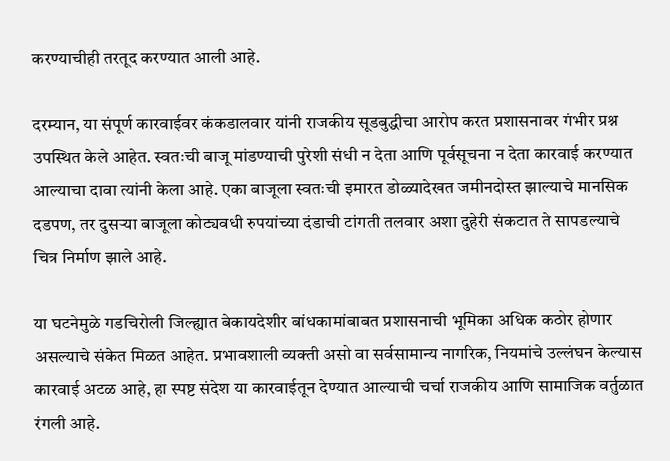करण्याचीही तरतूद करण्यात आली आहे.

दरम्यान, या संपूर्ण कारवाईवर कंकडालवार यांनी राजकीय सूडबुद्धीचा आरोप करत प्रशासनावर गंभीर प्रश्न उपस्थित केले आहेत. स्वतःची बाजू मांडण्याची पुरेशी संधी न देता आणि पूर्वसूचना न देता कारवाई करण्यात आल्याचा दावा त्यांनी केला आहे. एका बाजूला स्वतःची इमारत डोळ्यादेखत जमीनदोस्त झाल्याचे मानसिक दडपण, तर दुसऱ्या बाजूला कोट्यवधी रुपयांच्या दंडाची टांगती तलवार अशा दुहेरी संकटात ते सापडल्याचे चित्र निर्माण झाले आहे.

या घटनेमुळे गडचिरोली जिल्ह्यात बेकायदेशीर बांधकामांबाबत प्रशासनाची भूमिका अधिक कठोर होणार असल्याचे संकेत मिळत आहेत. प्रभावशाली व्यक्ती असो वा सर्वसामान्य नागरिक, नियमांचे उल्लंघन केल्यास कारवाई अटळ आहे, हा स्पष्ट संदेश या कारवाईतून देण्यात आल्याची चर्चा राजकीय आणि सामाजिक वर्तुळात रंगली आहे.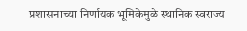प्रशासनाच्या निर्णायक भूमिकेमुळे स्थानिक स्वराज्य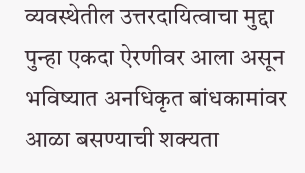व्यवस्थेतील उत्तरदायित्वाचा मुद्दा पुन्हा एकदा ऐरणीवर आला असून भविष्यात अनधिकृत बांधकामांवर आळा बसण्याची शक्यता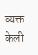व्यक्त केली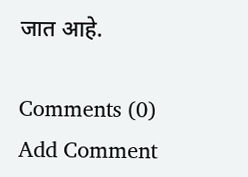जात आहे.

Comments (0)
Add Comment